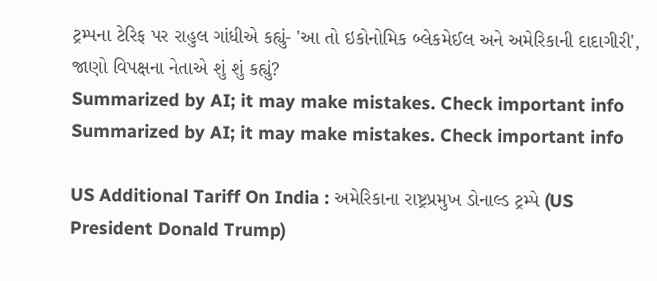ટ્રમ્પના ટેરિફ પર રાહુલ ગાંધીએ કહ્યું- 'આ તો ઇકોનોમિક બ્લેકમેઈલ અને અમેરિકાની દાદાગીરી', જાણો વિપક્ષના નેતાએ શું શું કહ્યું?
Summarized by AI; it may make mistakes. Check important info
Summarized by AI; it may make mistakes. Check important info

US Additional Tariff On India : અમેરિકાના રાષ્ટ્રપ્રમુખ ડોનાલ્ડ ટ્રમ્પે (US President Donald Trump)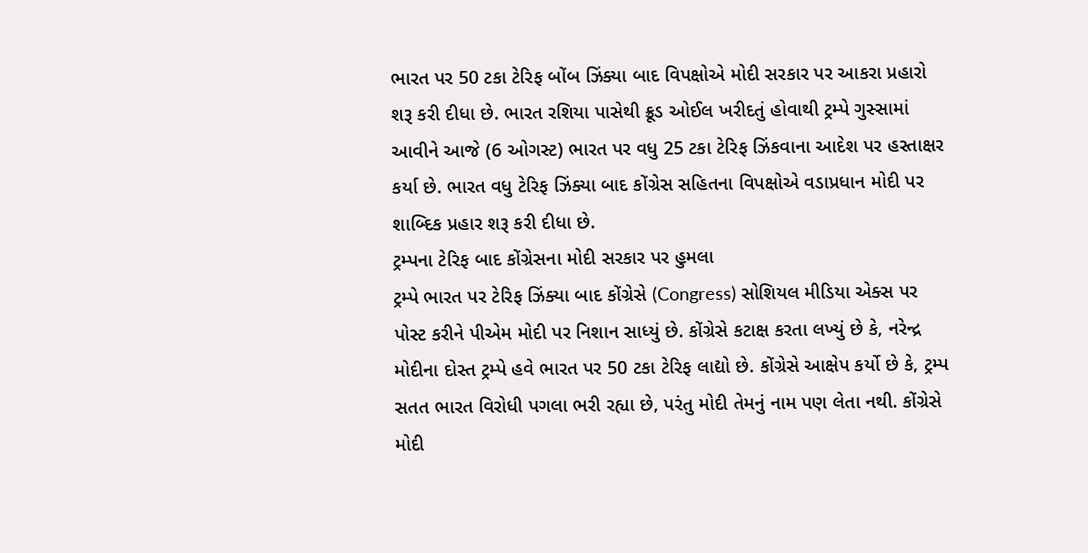ભારત પર 50 ટકા ટેરિફ બોંબ ઝિંક્યા બાદ વિપક્ષોએ મોદી સરકાર પર આકરા પ્રહારો શરૂ કરી દીધા છે. ભારત રશિયા પાસેથી ક્રૂડ ઓઈલ ખરીદતું હોવાથી ટ્રમ્પે ગુસ્સામાં આવીને આજે (6 ઓગસ્ટ) ભારત પર વધુ 25 ટકા ટેરિફ ઝિંકવાના આદેશ પર હસ્તાક્ષર કર્યા છે. ભારત વધુ ટેરિફ ઝિંક્યા બાદ કોંગ્રેસ સહિતના વિપક્ષોએ વડાપ્રધાન મોદી પર શાબ્દિક પ્રહાર શરૂ કરી દીધા છે.
ટ્રમ્પના ટેરિફ બાદ કોંગ્રેસના મોદી સરકાર પર હુમલા
ટ્રમ્પે ભારત પર ટેરિફ ઝિંક્યા બાદ કોંગ્રેસે (Congress) સોશિયલ મીડિયા એક્સ પર પોસ્ટ કરીને પીએમ મોદી પર નિશાન સાધ્યું છે. કોંગ્રેસે કટાક્ષ કરતા લખ્યું છે કે, નરેન્દ્ર મોદીના દોસ્ત ટ્રમ્પે હવે ભારત પર 50 ટકા ટેરિફ લાદ્યો છે. કોંગ્રેસે આક્ષેપ કર્યો છે કે, ટ્રમ્પ સતત ભારત વિરોધી પગલા ભરી રહ્યા છે, પરંતુ મોદી તેમનું નામ પણ લેતા નથી. કોંગ્રેસે મોદી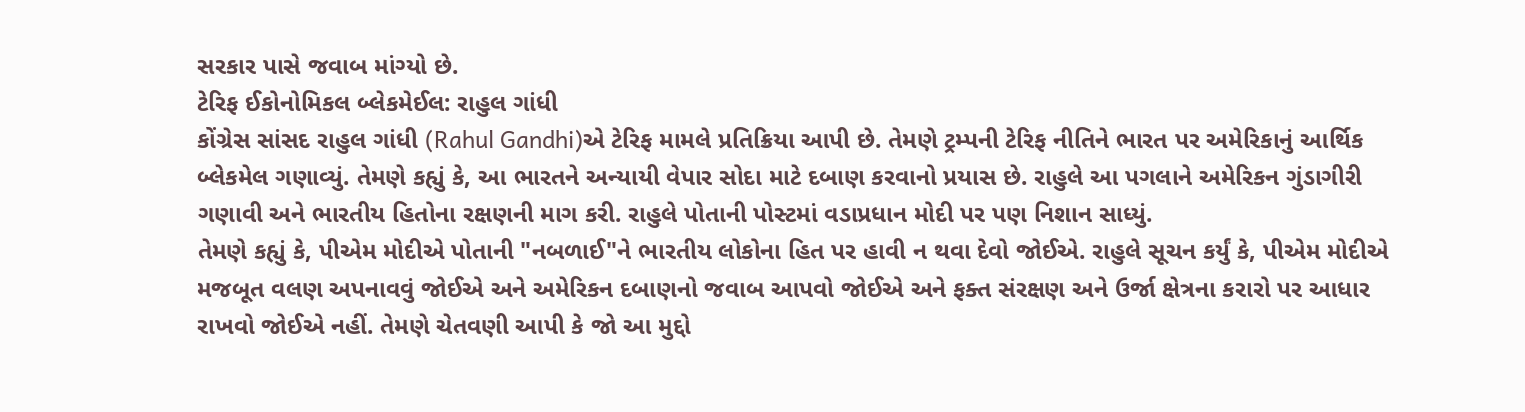સરકાર પાસે જવાબ માંગ્યો છે.
ટેરિફ ઈકોનોમિકલ બ્લેકમેઈલ: રાહુલ ગાંધી
કોંગ્રેસ સાંસદ રાહુલ ગાંધી (Rahul Gandhi)એ ટેરિફ મામલે પ્રતિક્રિયા આપી છે. તેમણે ટ્રમ્પની ટેરિફ નીતિને ભારત પર અમેરિકાનું આર્થિક બ્લેકમેલ ગણાવ્યું. તેમણે કહ્યું કે, આ ભારતને અન્યાયી વેપાર સોદા માટે દબાણ કરવાનો પ્રયાસ છે. રાહુલે આ પગલાને અમેરિકન ગુંડાગીરી ગણાવી અને ભારતીય હિતોના રક્ષણની માગ કરી. રાહુલે પોતાની પોસ્ટમાં વડાપ્રધાન મોદી પર પણ નિશાન સાધ્યું.
તેમણે કહ્યું કે, પીએમ મોદીએ પોતાની "નબળાઈ"ને ભારતીય લોકોના હિત પર હાવી ન થવા દેવો જોઈએ. રાહુલે સૂચન કર્યું કે, પીએમ મોદીએ મજબૂત વલણ અપનાવવું જોઈએ અને અમેરિકન દબાણનો જવાબ આપવો જોઈએ અને ફક્ત સંરક્ષણ અને ઉર્જા ક્ષેત્રના કરારો પર આધાર રાખવો જોઈએ નહીં. તેમણે ચેતવણી આપી કે જો આ મુદ્દો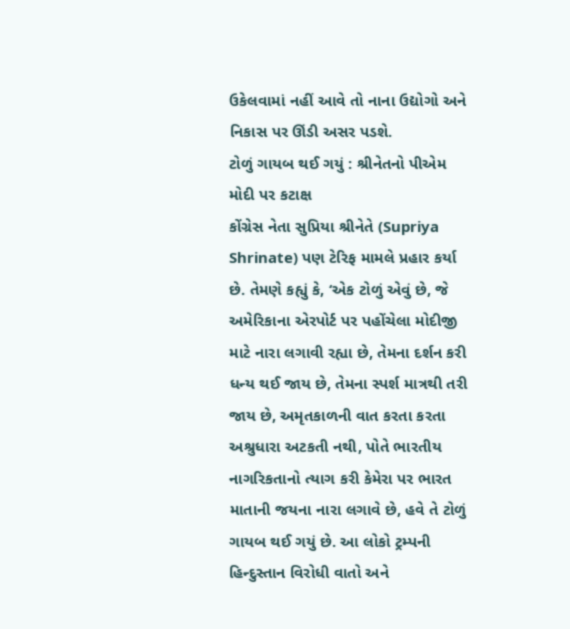ઉકેલવામાં નહીં આવે તો નાના ઉદ્યોગો અને નિકાસ પર ઊંડી અસર પડશે.
ટોળું ગાયબ થઈ ગયું : શ્રીનેતનો પીએમ મોદી પર કટાક્ષ
કોંગ્રેસ નેતા સુપ્રિયા શ્રીનેતે (Supriya Shrinate) પણ ટેરિફ મામલે પ્રહાર કર્યા છે. તેમણે કહ્યું કે, ‘એક ટોળું એવું છે, જે અમેરિકાના એરપોર્ટ પર પહોંચેલા મોદીજી માટે નારા લગાવી રહ્યા છે, તેમના દર્શન કરી ધન્ય થઈ જાય છે, તેમના સ્પર્શ માત્રથી તરી જાય છે, અમૃતકાળની વાત કરતા કરતા અશ્રુધારા અટકતી નથી, પોતે ભારતીય નાગરિકતાનો ત્યાગ કરી કેમેરા પર ભારત માતાની જયના નારા લગાવે છે, હવે તે ટોળું ગાયબ થઈ ગયું છે. આ લોકો ટ્રમ્પની હિન્દુસ્તાન વિરોધી વાતો અને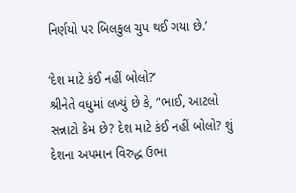નિર્ણયો પર બિલકુલ ચુપ થઈ ગયા છે.’

‘દેશ માટે કંઈ નહીં બોલો?’
શ્રીનેતે વધુમાં લખ્યું છે કે, ‘'ભાઈ, આટલો સન્નાટો કેમ છે? દેશ માટે કંઈ નહીં બોલો? શું દેશના અપમાન વિરુદ્ધ ઉભા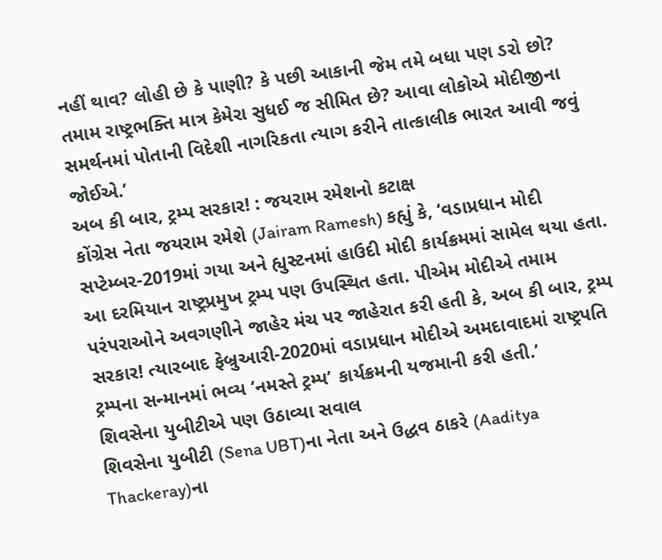નહીં થાવ? લોહી છે કે પાણી? કે પછી આકાની જેમ તમે બધા પણ ડરો છો? તમામ રાષ્ટ્રભક્તિ માત્ર કેમેરા સુધઈ જ સીમિત છે? આવા લોકોએ મોદીજીના સમર્થનમાં પોતાની વિદેશી નાગરિકતા ત્યાગ કરીને તાત્કાલીક ભારત આવી જવું જોઈએ.’
અબ કી બાર, ટ્રમ્પ સરકાર! : જયરામ રમેશનો કટાક્ષ
કોંગ્રેસ નેતા જયરામ રમેશે (Jairam Ramesh) કહ્યું કે, ‘વડાપ્રધાન મોદી સપ્ટેમ્બર-2019માં ગયા અને હ્યુસ્ટનમાં હાઉદી મોદી કાર્યક્રમમાં સામેલ થયા હતા. આ દરમિયાન રાષ્ટ્રપ્રમુખ ટ્રમ્પ પણ ઉપસ્થિત હતા. પીએમ મોદીએ તમામ પરંપરાઓને અવગણીને જાહેર મંચ પર જાહેરાત કરી હતી કે, અબ કી બાર, ટ્રમ્પ સરકાર! ત્યારબાદ ફેબ્રુઆરી-2020માં વડાપ્રધાન મોદીએ અમદાવાદમાં રાષ્ટ્રપતિ ટ્રમ્પના સન્માનમાં ભવ્ય ‘નમસ્તે ટ્રમ્પ’ કાર્યક્રમની યજમાની કરી હતી.’
શિવસેના યુબીટીએ પણ ઉઠાવ્યા સવાલ
શિવસેના યુબીટી (Sena UBT)ના નેતા અને ઉદ્ધવ ઠાકરે (Aaditya Thackeray)ના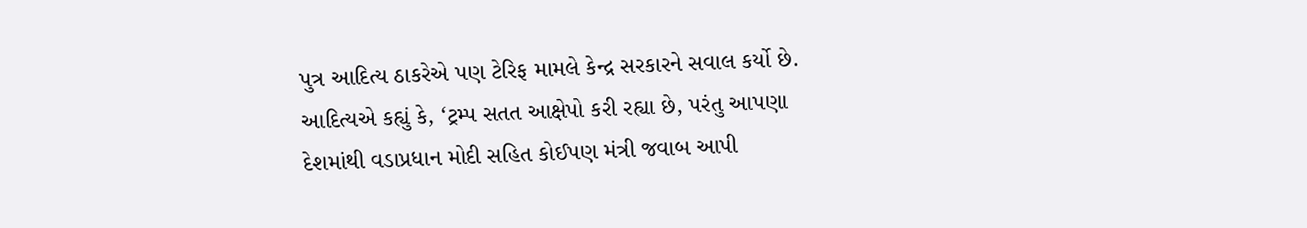પુત્ર આદિત્ય ઠાકરેએ પણ ટેરિફ મામલે કેન્દ્ર સરકારને સવાલ કર્યો છે. આદિત્યએ કહ્યું કે, ‘ટ્રમ્પ સતત આક્ષેપો કરી રહ્યા છે, પરંતુ આપણા દેશમાંથી વડાપ્રધાન મોદી સહિત કોઈપણ મંત્રી જવાબ આપી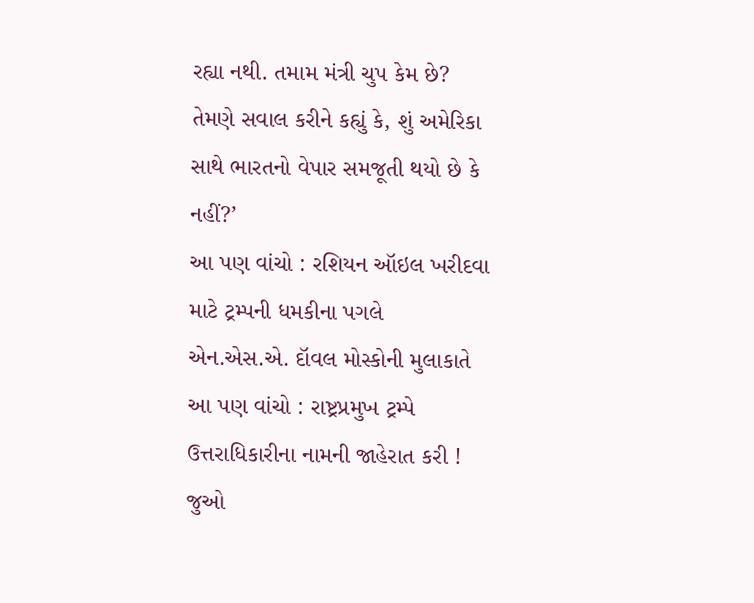રહ્યા નથી. તમામ મંત્રી ચુપ કેમ છે? તેમણે સવાલ કરીને કહ્યું કે, શું અમેરિકા સાથે ભારતનો વેપાર સમજૂતી થયો છે કે નહીં?’
આ પણ વાંચો : રશિયન ઑઇલ ખરીદવા માટે ટ્રમ્પની ધમકીના પગલે એન.એસ.એ. દૉવલ મોસ્કોની મુલાકાતે
આ પણ વાંચો : રાષ્ટ્રપ્રમુખ ટ્રમ્પે ઉત્તરાધિકારીના નામની જાહેરાત કરી ! જુઓ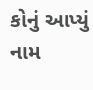કોનું આપ્યું નામ